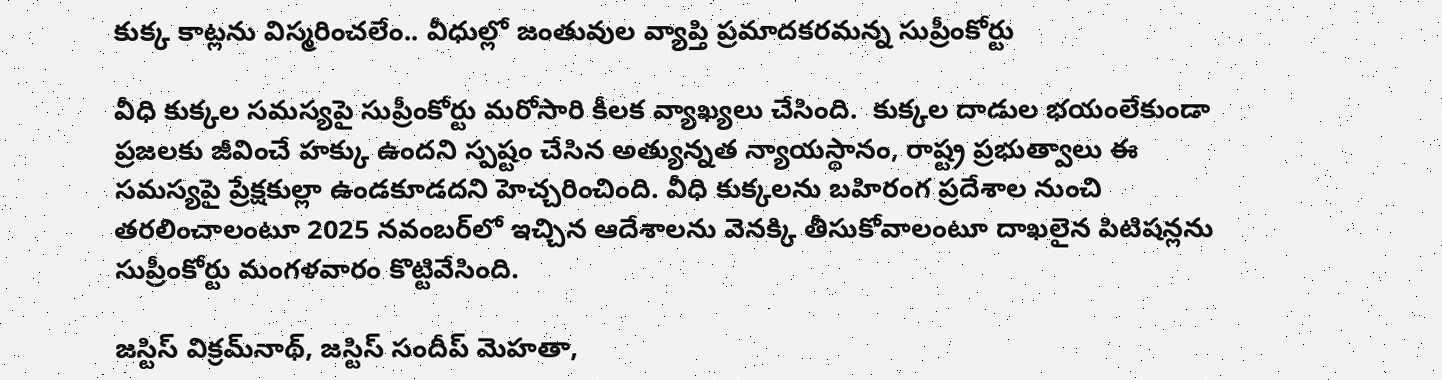కుక్క కాట్లను విస్మరించలేం.. వీధుల్లో జంతువుల వ్యాప్తి ప్రమాదకరమన్న సుప్రీంకోర్టు

వీధి కుక్కల సమస్యపై సుప్రీంకోర్టు మరోసారి కీలక వ్యాఖ్యలు చేసింది.  కుక్కల దాడుల భయంలేకుండా ప్రజలకు జీవించే హక్కు ఉందని స్పష్టం చేసిన అత్యున్నత న్యాయస్థానం, రాష్ట్ర ప్రభుత్వాలు ఈ సమస్యపై ప్రేక్షకుల్లా ఉండకూడదని హెచ్చరించింది. వీధి కుక్కలను బహిరంగ ప్రదేశాల నుంచి తరలించాలంటూ 2025 నవంబర్‌లో ఇచ్చిన ఆదేశాలను వెనక్కి తీసుకోవాలంటూ దాఖలైన పిటిషన్లను సుప్రీంకోర్టు మంగళవారం కొట్టివేసింది.

జస్టిస్ విక్రమ్‌నాథ్, జస్టిస్ సందీప్ మెహతా,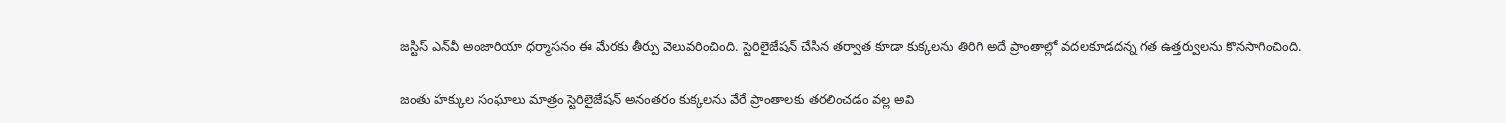జస్టిస్ ఎన్‌వీ అంజారియా ధర్మాసనం ఈ మేరకు తీర్పు వెలువరించింది. స్టెరిలైజేషన్ చేసిన తర్వాత కూడా కుక్కలను తిరిగి అదే ప్రాంతాల్లో వదలకూడదన్న గత ఉత్తర్వులను కొనసాగించింది.

జంతు హక్కుల సంఘాలు మాత్రం స్టెరిలైజేషన్ అనంతరం కుక్కలను వేరే ప్రాంతాలకు తరలించడం వల్ల అవి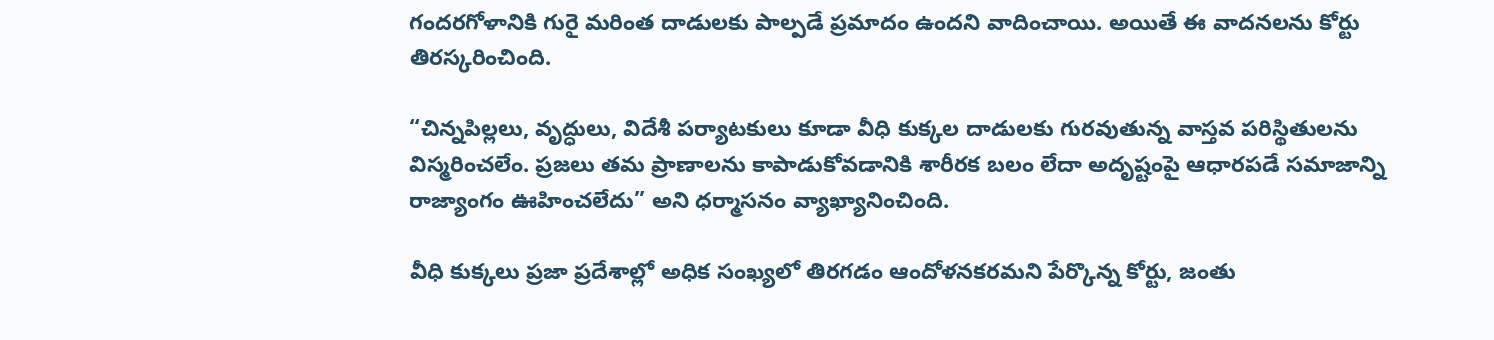గందరగోళానికి గురై మరింత దాడులకు పాల్పడే ప్రమాదం ఉందని వాదించాయి. అయితే ఈ వాదనలను కోర్టు తిరస్కరించింది.

“చిన్నపిల్లలు, వృద్ధులు, విదేశీ పర్యాటకులు కూడా వీధి కుక్కల దాడులకు గురవుతున్న వాస్తవ పరిస్థితులను విస్మరించలేం. ప్రజలు తమ ప్రాణాలను కాపాడుకోవడానికి శారీరక బలం లేదా అదృష్టంపై ఆధారపడే సమాజాన్ని రాజ్యాంగం ఊహించలేదు” అని ధర్మాసనం వ్యాఖ్యానించింది.

వీధి కుక్కలు ప్రజా ప్రదేశాల్లో అధిక సంఖ్యలో తిరగడం ఆందోళనకరమని పేర్కొన్న కోర్టు, జంతు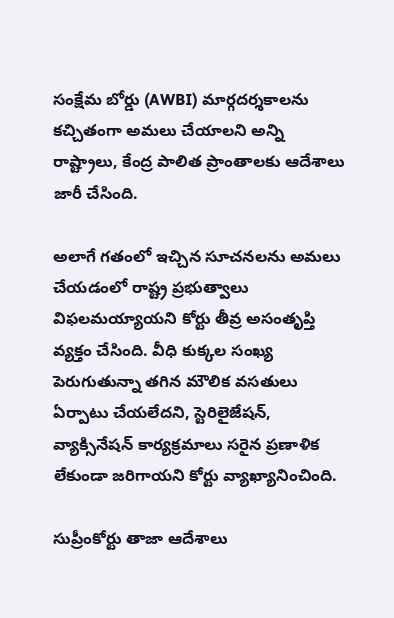సంక్షేమ బోర్డు (AWBI) మార్గదర్శకాలను కచ్చితంగా అమలు చేయాలని అన్ని రాష్ట్రాలు, కేంద్ర పాలిత ప్రాంతాలకు ఆదేశాలు జారీ చేసింది.

అలాగే గతంలో ఇచ్చిన సూచనలను అమలు చేయడంలో రాష్ట్ర ప్రభుత్వాలు విఫలమయ్యాయని కోర్టు తీవ్ర అసంతృప్తి వ్యక్తం చేసింది. వీధి కుక్కల సంఖ్య పెరుగుతున్నా తగిన మౌలిక వసతులు ఏర్పాటు చేయలేదని, స్టెరిలైజేషన్, వ్యాక్సినేషన్ కార్యక్రమాలు సరైన ప్రణాళిక లేకుండా జరిగాయని కోర్టు వ్యాఖ్యానించింది.

సుప్రీంకోర్టు తాజా ఆదేశాలు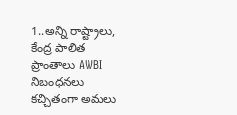1..అన్ని రాష్ట్రాలు, కేంద్ర పాలిత ప్రాంతాలు AWBI నిబంధనలు కచ్చితంగా అమలు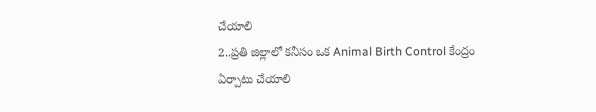చేయాలి
2..ప్రతి జిల్లాలో కనీసం ఒక Animal Birth Control కేంద్రం ఏర్పాటు చేయాలి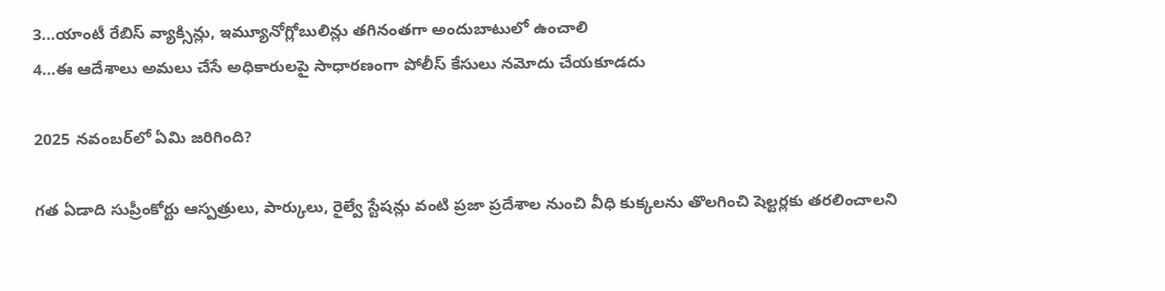3…యాంటీ రేబిస్ వ్యాక్సిన్లు, ఇమ్యూనోగ్లోబులిన్లు తగినంతగా అందుబాటులో ఉంచాలి
4…ఈ ఆదేశాలు అమలు చేసే అధికారులపై సాధారణంగా పోలీస్ కేసులు నమోదు చేయకూడదు

2025 నవంబర్‌లో ఏమి జరిగింది?

గత ఏడాది సుప్రీంకోర్టు ఆస్పత్రులు, పార్కులు, రైల్వే స్టేషన్లు వంటి ప్రజా ప్రదేశాల నుంచి వీధి కుక్కలను తొలగించి షెల్టర్లకు తరలించాలని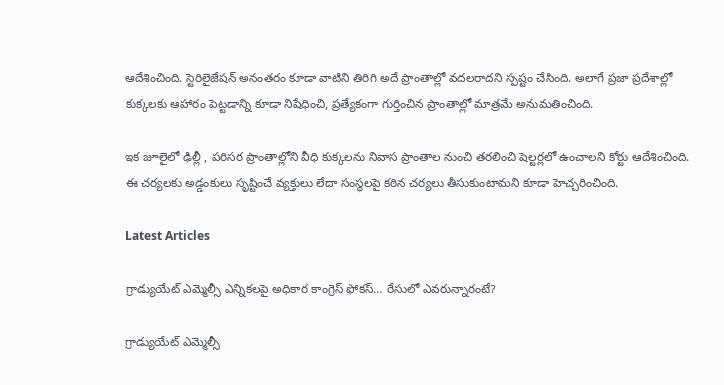ఆదేశించింది. స్టెరిలైజేషన్ అనంతరం కూడా వాటిని తిరిగి అదే ప్రాంతాల్లో వదలరాదని స్పష్టం చేసింది. అలాగే ప్రజా ప్రదేశాల్లో కుక్కలకు ఆహారం పెట్టడాన్ని కూడా నిషేధించి, ప్రత్యేకంగా గుర్తించిన ప్రాంతాల్లో మాత్రమే అనుమతించింది.

ఇక జూలైలో ఢిల్లీ , పరిసర ప్రాంతాల్లోని వీధి కుక్కలను నివాస ప్రాంతాల నుంచి తరలించి షెల్టర్లలో ఉంచాలని కోర్టు ఆదేశించింది. ఈ చర్యలకు అడ్డంకులు సృష్టించే వ్యక్తులు లేదా సంస్థలపై కఠిన చర్యలు తీసుకుంటామని కూడా హెచ్చరించింది.

Latest Articles

గ్రాడ్యుయేట్ ఎమ్మెల్సీ ఎన్నికలపై అధికార కాంగ్రెస్ ఫోకస్… రేసులో ఎవరున్నారంటే?

గ్రాడ్యుయేట్ ఎమ్మెల్సీ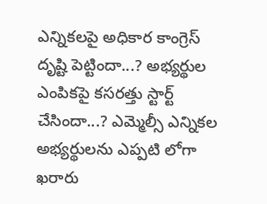ఎన్నికలపై అధికార కాంగ్రెస్ దృష్టి పెట్టిందా...? అభ్యర్థుల ఎంపికపై కసరత్తు స్టార్ట్ చేసిందా...? ఎమ్మెల్సీ ఎన్నికల అభ్యర్థులను ఎప్పటి లోగా ఖరారు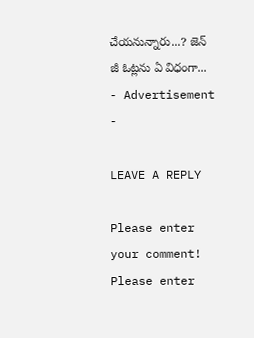చేయనున్నారు...? జెన్ జీ ఓట్లను ఏ విధంగా...
- Advertisement -

LEAVE A REPLY

Please enter your comment!
Please enter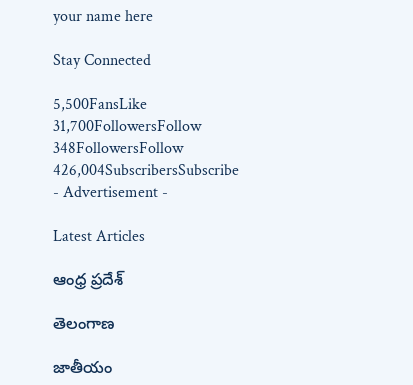your name here

Stay Connected

5,500FansLike
31,700FollowersFollow
348FollowersFollow
426,004SubscribersSubscribe
- Advertisement -

Latest Articles

ఆంధ్ర ప్రదేశ్

తెలంగాణ

జాతీయం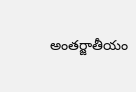అంతర్జాతీయం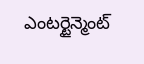ఎంటర్టైన్మెంట్